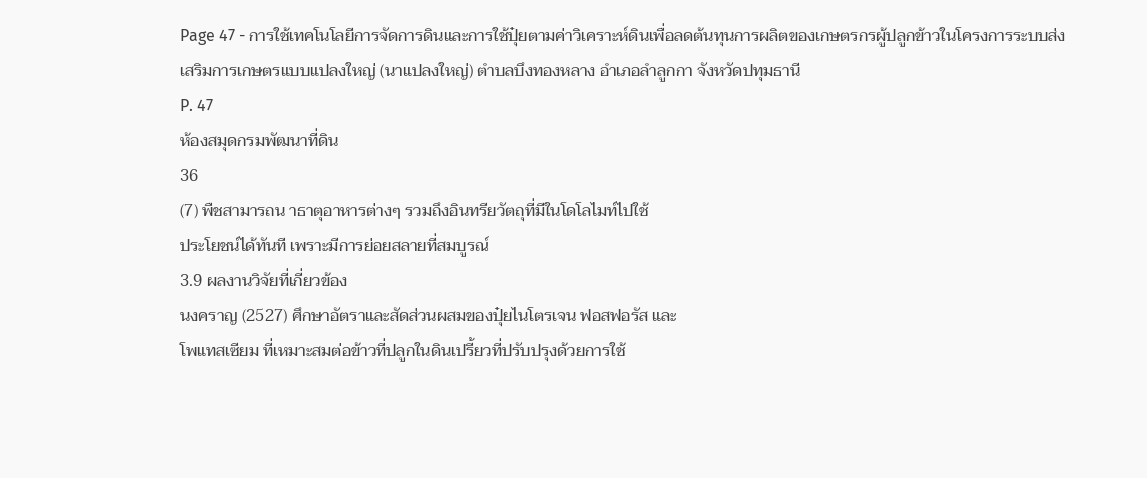Page 47 - การใช้เทคโนโลยีการจัดการดินและการใช้ปุ๋ยตามค่าวิเคราะห์ดินเพื่อลดต้นทุนการผลิตของเกษตรกรผู้ปลูกข้าวในโครงการระบบส่งเสริมการเกษตรแบบแปลงใหญ่ (นาแปลงใหญ่) ตำบลบึงทองหลาง อำเภอลำลูกกา จังหวัดปทุมธานี
P. 47
ห้องสมุดกรมพัฒนาที่ดิน
36
(7) พืชสามารถน าธาตุอาหารต่างๆ รวมถึงอินทรียวัตถุที่มีในโดโลไมท์ไปใช้
ประโยชน์ได้ทันที เพราะมีการย่อยสลายที่สมบูรณ์
3.9 ผลงานวิจัยที่เกี่ยวข้อง
นงคราญ (2527) ศึกษาอัตราและสัดส่วนผสมของปุ๋ยไนโตรเจน ฟอสฟอรัส และ
โพแทสเซียม ที่เหมาะสมต่อข้าวที่ปลูกในดินเปรี้ยวที่ปรับปรุงด้วยการใช้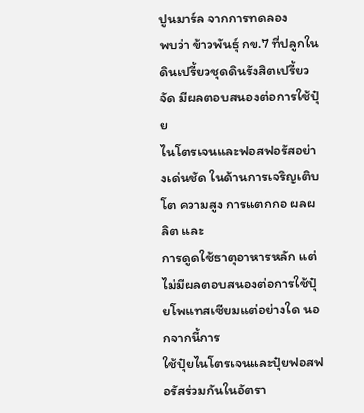ปูนมาร์ล จากการทดลอง
พบว่า ข้าวพันธุ์ กข.7 ที่ปลูกในดินเปรี้ยวชุดดินรังสิตเปรี้ยวจัด มีผลตอบสนองต่อการใช้ปุ๋ย
ไนโตรเจนและฟอสฟอรัสอย่างเด่นชัด ในด้านการเจริญเติบโต ความสูง การแตกกอ ผลผลิต และ
การดูดใช้ธาตุอาหารหลัก แต่ไม่มีผลตอบสนองต่อการใช้ปุ๋ยโพแทสเซียมแต่อย่างใด นอกจากนี้การ
ใช้ปุ๋ยไนโตรเจนและปุ๋ยฟอสฟอรัสร่วมกันในอัตรา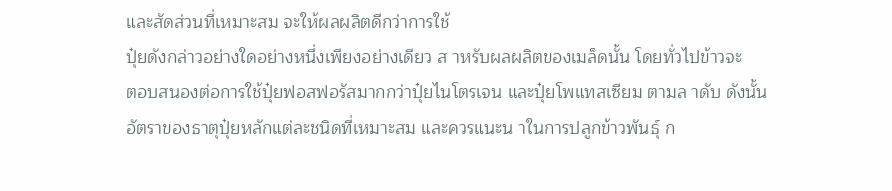และสัดส่วนที่เหมาะสม จะให้ผลผลิตดีกว่าการใช้
ปุ๋ยดังกล่าวอย่างใดอย่างหนึ่งเพียงอย่างเดียว ส าหรับผลผลิตของเมล็ดนั้น โดยทั่วไปข้าวจะ
ตอบสนองต่อการใช้ปุ๋ยฟอสฟอรัสมากกว่าปุ๋ยไนโตรเจน และปุ๋ยโพแทสเซียม ตามล าดับ ดังนั้น
อัตราของธาตุปุ๋ยหลักแต่ละชนิดที่เหมาะสม และควรแนะน าในการปลูกข้าวพันธุ์ ก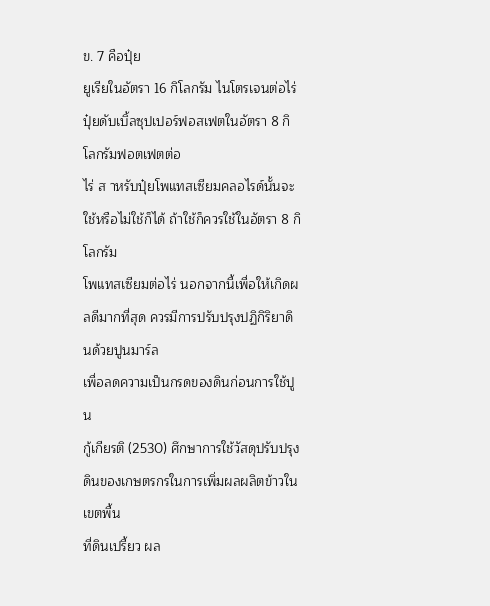ข. 7 คือปุ๋ย
ยูเรียในอัตรา 16 กิโลกรัม ไนโตรเจนต่อไร่ปุ๋ยดับเบิ้ลซุปเปอร์ฟอสเฟตในอัตรา 8 กิโลกรัมฟอตเฟตต่อ
ไร่ ส าหรับปุ๋ยโพแทสเซียมคลอไรด์นั้นจะใช้หรือไม่ใช้ก็ได้ ถ้าใช้ก็ควรใช้ในอัตรา 8 กิโลกรัม
โพแทสเซียมต่อไร่ นอกจากนี้เพื่อให้เกิดผลดีมากที่สุด ควรมีการปรับปรุงปฏิกิริยาดินด้วยปูนมาร์ล
เพื่อลดความเป็นกรดของดินก่อนการใช้ปูน
กู้เกียรติ (2530) ศึกษาการใช้วัสดุปรับปรุงดินของเกษตรกรในการเพิ่มผลผลิตข้าวในเขตพื้น
ที่ดินเปรี้ยว ผล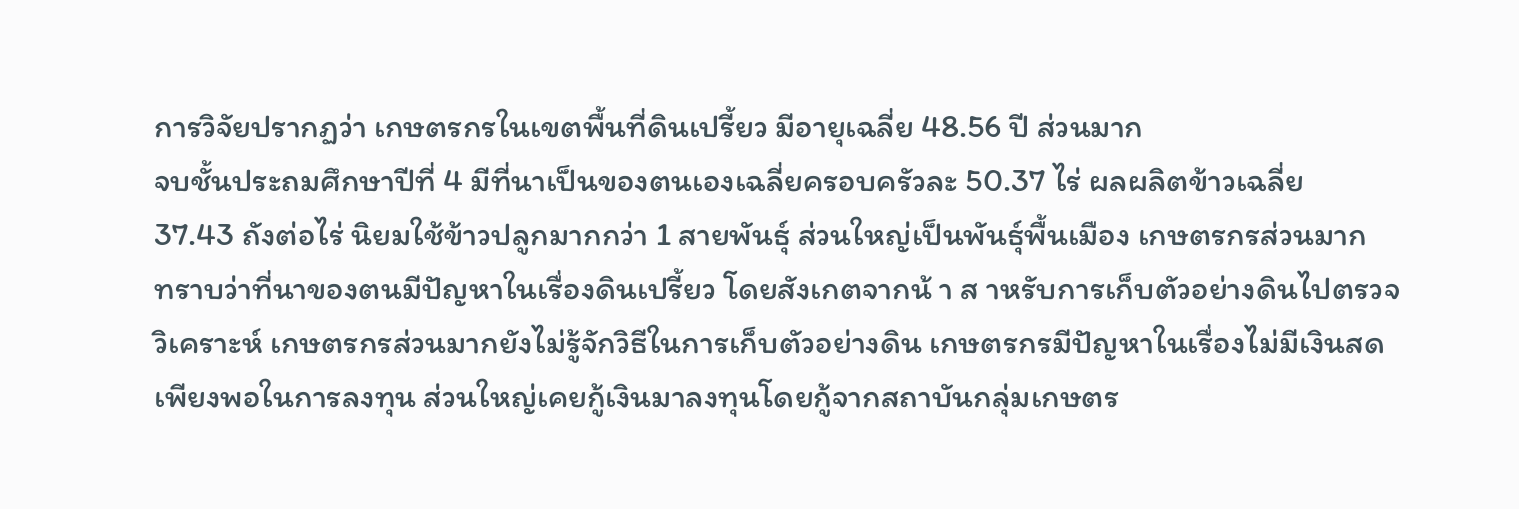การวิจัยปรากฏว่า เกษตรกรในเขตพื้นที่ดินเปรี้ยว มีอายุเฉลี่ย 48.56 ปี ส่วนมาก
จบชั้นประถมศึกษาปีที่ 4 มีที่นาเป็นของตนเองเฉลี่ยครอบครัวละ 50.37 ไร่ ผลผลิตข้าวเฉลี่ย
37.43 ถังต่อไร่ นิยมใช้ข้าวปลูกมากกว่า 1 สายพันธุ์ ส่วนใหญ่เป็นพันธุ์พื้นเมือง เกษตรกรส่วนมาก
ทราบว่าที่นาของตนมีปัญหาในเรื่องดินเปรี้ยว โดยสังเกตจากน้ า ส าหรับการเก็บตัวอย่างดินไปตรวจ
วิเคราะห์ เกษตรกรส่วนมากยังไม่รู้จักวิธีในการเก็บตัวอย่างดิน เกษตรกรมีปัญหาในเรื่องไม่มีเงินสด
เพียงพอในการลงทุน ส่วนใหญ่เคยกู้เงินมาลงทุนโดยกู้จากสถาบันกลุ่มเกษตร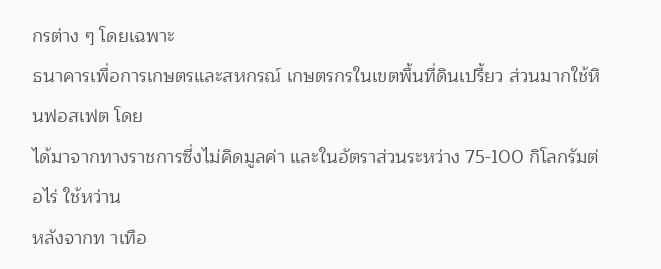กรต่าง ๆ โดยเฉพาะ
ธนาคารเพื่อการเกษตรและสหกรณ์ เกษตรกรในเขตพื้นที่ดินเปรี้ยว ส่วนมากใช้หินฟอสเฟต โดย
ได้มาจากทางราชการซึ่งไม่คิดมูลค่า และในอัตราส่วนระหว่าง 75-100 กิโลกรัมต่อไร่ ใช้หว่าน
หลังจากท าเทือ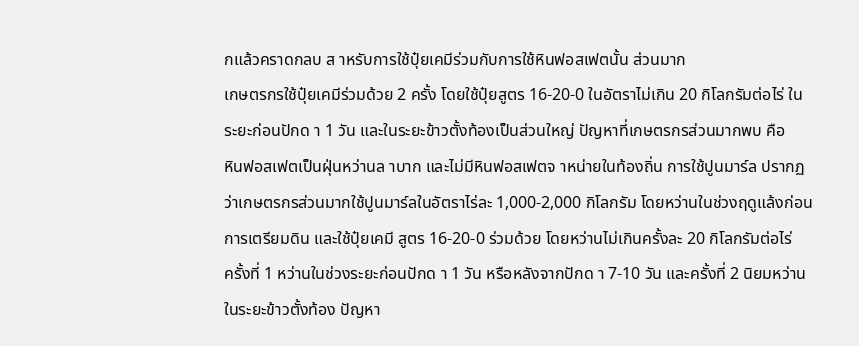กแล้วคราดกลบ ส าหรับการใช้ปุ๋ยเคมีร่วมกับการใช้หินฟอสเฟตนั้น ส่วนมาก
เกษตรกรใช้ปุ๋ยเคมีร่วมด้วย 2 ครั้ง โดยใช้ปุ๋ยสูตร 16-20-0 ในอัตราไม่เกิน 20 กิโลกรัมต่อไร่ ใน
ระยะก่อนปักด า 1 วัน และในระยะข้าวตั้งท้องเป็นส่วนใหญ่ ปัญหาที่เกษตรกรส่วนมากพบ คือ
หินฟอสเฟตเป็นฝุ่นหว่านล าบาก และไม่มีหินฟอสเฟตจ าหน่ายในท้องถิ่น การใช้ปูนมาร์ล ปรากฏ
ว่าเกษตรกรส่วนมากใช้ปูนมาร์ลในอัตราไร่ละ 1,000-2,000 กิโลกรัม โดยหว่านในช่วงฤดูแล้งก่อน
การเตรียมดิน และใช้ปุ๋ยเคมี สูตร 16-20-0 ร่วมด้วย โดยหว่านไม่เกินครั้งละ 20 กิโลกรัมต่อไร่
ครั้งที่ 1 หว่านในช่วงระยะก่อนปักด า 1 วัน หรือหลังจากปักด า 7-10 วัน และครั้งที่ 2 นิยมหว่าน
ในระยะข้าวตั้งท้อง ปัญหา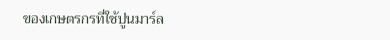ของเกษตรกรที่ใช้ปูนมาร์ล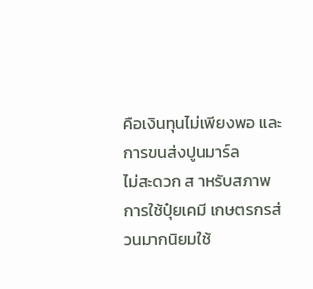คือเงินทุนไม่เพียงพอ และการขนส่งปูนมาร์ล
ไม่สะดวก ส าหรับสภาพการใช้ปุ๋ยเคมี เกษตรกรส่วนมากนิยมใช้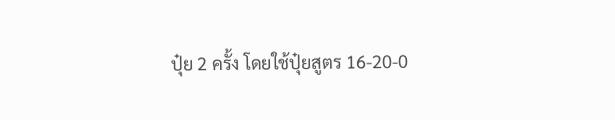ปุ๋ย 2 ครั้ง โดยใช้ปุ๋ยสูตร 16-20-0